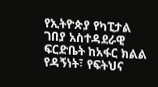የኢትዮጵያ የካፒታል ገበያ አስተዳደራዊ ፍርድቤት ከአፋር ክልል የዳኝነት፣ የፍትህና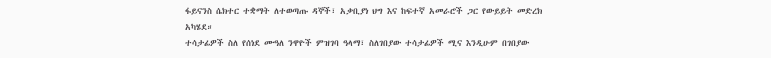ፋይናንስ ሴክተር ተቋማት ለተወጣጡ ዳኞች፣ አቃቢያነ ህግ እና ከፍተኛ አመራሮች ጋር የውይይት መድረክ አካሄደ።
ተሳታፊዎች ስለ የሰነደ ሙዓለ ንዋዮች ምዝገባ ዓላማ፣ ስለገበያው ተሳታፊዎች ሚና እንዲሁም በገበያው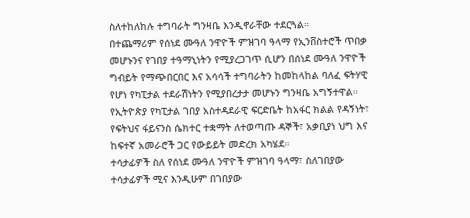ስለተከለከሉ ተግባራት ግንዛቤ እንዲኖራቸው ተደርጓል።
በተጨማሪም የሰነደ ሙዓለ ንዋዮች ምዝገባ ዓላማ የኢንቨስተሮች ጥበቃ መሆኑንና የገበያ ተዓማኒነትን የሚያረጋገጥ ሲሆን በሰነደ ሙዓለ ንዋዮች ግብይት የማጭበርበር እና አሳሳች ተግባራትን ከመከላከል ባለፈ ፍትሃዊ የሆነ የካፒታል ተደራሽነትን የሚያበረታታ መሆኑን ግንዛቤ አግኝተዋል።
የኢትዮጵያ የካፒታል ገበያ አስተዳደራዊ ፍርድቤት ከአፋር ክልል የዳኝነት፣ የፍትህና ፋይናንስ ሴክተር ተቋማት ለተወጣጡ ዳኞች፣ አቃቢያነ ህግ እና ከፍተኛ አመራሮች ጋር የውይይት መድረክ አካሄደ።
ተሳታፊዎች ስለ የሰነደ ሙዓለ ንዋዮች ምዝገባ ዓላማ፣ ስለገበያው ተሳታፊዎች ሚና እንዲሁም በገበያው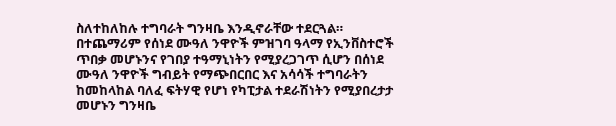ስለተከለከሉ ተግባራት ግንዛቤ እንዲኖራቸው ተደርጓል።
በተጨማሪም የሰነደ ሙዓለ ንዋዮች ምዝገባ ዓላማ የኢንቨስተሮች ጥበቃ መሆኑንና የገበያ ተዓማኒነትን የሚያረጋገጥ ሲሆን በሰነደ ሙዓለ ንዋዮች ግብይት የማጭበርበር እና አሳሳች ተግባራትን ከመከላከል ባለፈ ፍትሃዊ የሆነ የካፒታል ተደራሽነትን የሚያበረታታ መሆኑን ግንዛቤ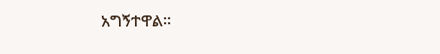አግኝተዋል።